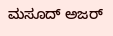ಮಸೂದ್ ಅಜರ್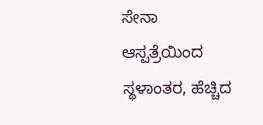ಸೇನಾ ಆಸ್ಪತ್ರೆಯಿಂದ ಸ್ಥಳಾಂತರ, ಹೆಚ್ಚಿದ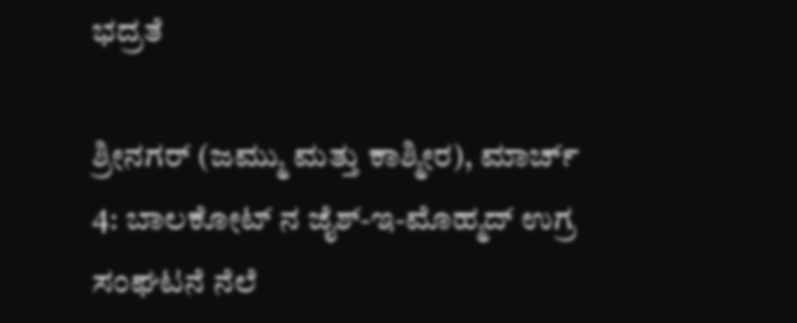ಭದ್ರತೆ

ಶ್ರೀನಗರ್ (ಜಮ್ಮು ಮತ್ತು ಕಾಶ್ಮೀರ), ಮಾರ್ಚ್ 4: ಬಾಲಕೋಟ್ ನ ಜೈಶ್-ಇ-ಮೊಹ್ಮದ್ ಉಗ್ರ ಸಂಘಟನೆ ನೆಲೆ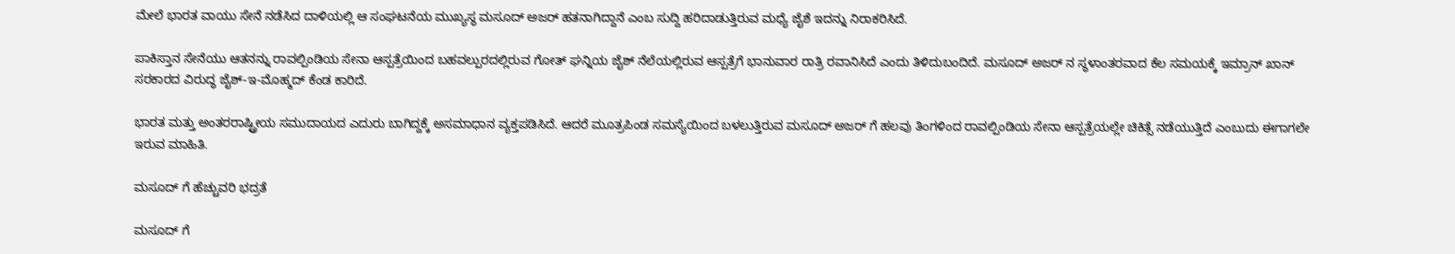ಮೇಲೆ ಭಾರತ ವಾಯು ಸೇನೆ ನಡೆಸಿದ ದಾಳಿಯಲ್ಲಿ ಆ ಸಂಘಟನೆಯ ಮುಖ್ಯಸ್ಥ ಮಸೂದ್ ಅಜರ್ ಹತನಾಗಿದ್ದಾನೆ ಎಂಬ ಸುದ್ದಿ ಹರಿದಾಡುತ್ತಿರುವ ಮಧ್ಯೆ ಜೈಶೆ ಇದನ್ನು ನಿರಾಕರಿಸಿದೆ.

ಪಾಕಿಸ್ತಾನ ಸೇನೆಯು ಆತನನ್ನು ರಾವಲ್ಪಿಂಡಿಯ ಸೇನಾ ಆಸ್ಪತ್ರೆಯಿಂದ ಬಹವಲ್ಪುರದಲ್ಲಿರುವ ಗೋತ್ ಘನ್ನಿಯ ಜೈಶ್ ನೆಲೆಯಲ್ಲಿರುವ ಆಸ್ಪತ್ರೆಗೆ ಭಾನುವಾರ ರಾತ್ರಿ ರವಾನಿಸಿದೆ ಎಂದು ತಿಳಿದುಬಂದಿದೆ. ಮಸೂದ್ ಅಜರ್ ನ ಸ್ಥಳಾಂತರವಾದ ಕೆಲ ಸಮಯಕ್ಕೆ ಇಮ್ರಾನ್ ಖಾನ್ ಸರಕಾರದ ವಿರುದ್ಧ ಜೈಶ್-ಇ-ಮೊಹ್ಮದ್ ಕೆಂಡ ಕಾರಿದೆ.

ಭಾರತ ಮತ್ತು ಅಂತರರಾಷ್ಟ್ರೀಯ ಸಮುದಾಯದ ಎದುರು ಬಾಗಿದ್ದಕ್ಕೆ ಅಸಮಾಧಾನ ವ್ಯಕ್ತಪಡಿಸಿದೆ. ಆದರೆ ಮೂತ್ರಪಿಂಡ ಸಮಸ್ಯೆಯಿಂದ ಬಳಲುತ್ತಿರುವ ಮಸೂದ್ ಅಜರ್ ಗೆ ಹಲವು ತಿಂಗಳಿಂದ ರಾವಲ್ಪಿಂಡಿಯ ಸೇನಾ ಆಸ್ಪತ್ರೆಯಲ್ಲೇ ಚಿಕಿತ್ಸೆ ನಡೆಯುತ್ತಿದೆ ಎಂಬುದು ಈಗಾಗಲೇ ಇರುವ ಮಾಹಿತಿ.

ಮಸೂದ್ ಗೆ ಹೆಚ್ಚುವರಿ ಭದ್ರತೆ

ಮಸೂದ್ ಗೆ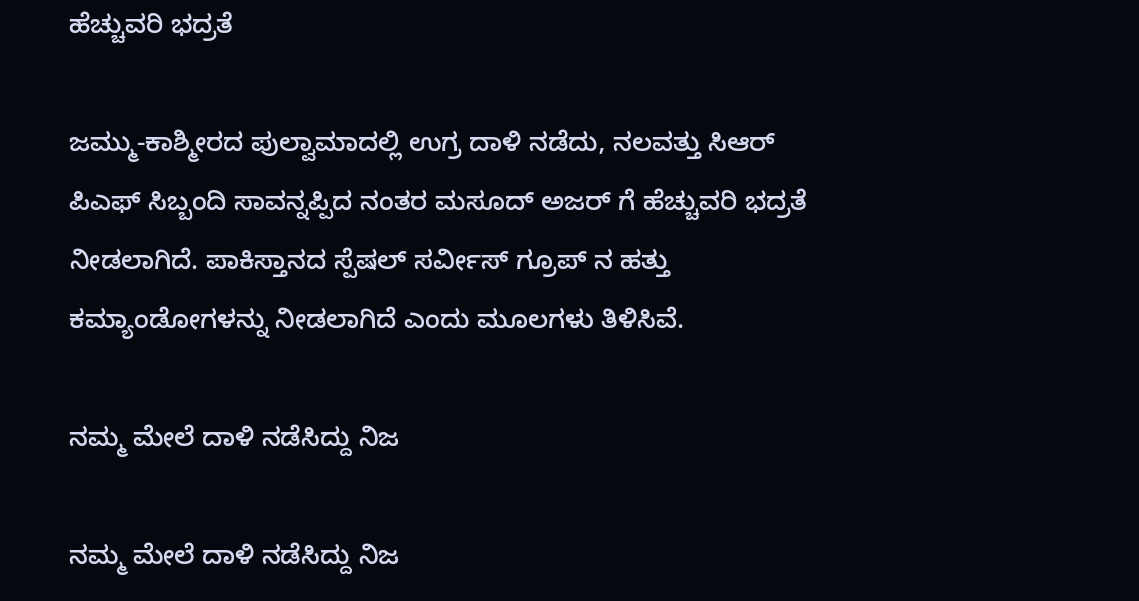ಹೆಚ್ಚುವರಿ ಭದ್ರತೆ

ಜಮ್ಮು-ಕಾಶ್ಮೀರದ ಪುಲ್ವಾಮಾದಲ್ಲಿ ಉಗ್ರ ದಾಳಿ ನಡೆದು, ನಲವತ್ತು ಸಿಆರ್ ಪಿಎಫ್ ಸಿಬ್ಬಂದಿ ಸಾವನ್ನಪ್ಪಿದ ನಂತರ ಮಸೂದ್ ಅಜರ್ ಗೆ ಹೆಚ್ಚುವರಿ ಭದ್ರತೆ ನೀಡಲಾಗಿದೆ. ಪಾಕಿಸ್ತಾನದ ಸ್ಪೆಷಲ್ ಸರ್ವೀಸ್ ಗ್ರೂಪ್ ನ ಹತ್ತು ಕಮ್ಯಾಂಡೋಗಳನ್ನು ನೀಡಲಾಗಿದೆ ಎಂದು ಮೂಲಗಳು ತಿಳಿಸಿವೆ.

ನಮ್ಮ ಮೇಲೆ ದಾಳಿ ನಡೆಸಿದ್ದು ನಿಜ

ನಮ್ಮ ಮೇಲೆ ದಾಳಿ ನಡೆಸಿದ್ದು ನಿಜ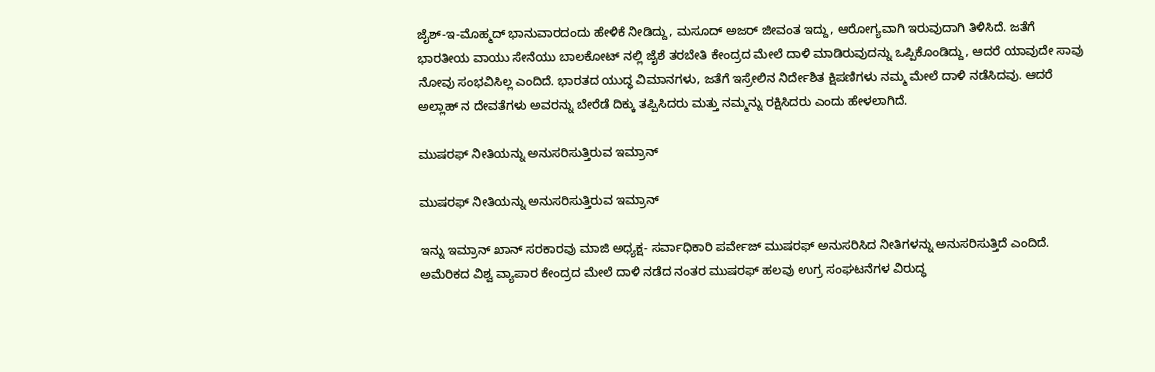ಜೈಶ್-ಇ-ಮೊಹ್ಮದ್ ಭಾನುವಾರದಂದು ಹೇಳಿಕೆ ನೀಡಿದ್ದು, ಮಸೂದ್ ಅಜರ್ ಜೀವಂತ ಇದ್ದು, ಆರೋಗ್ಯವಾಗಿ ಇರುವುದಾಗಿ ತಿಳಿಸಿದೆ. ಜತೆಗೆ ಭಾರತೀಯ ವಾಯು ಸೇನೆಯು ಬಾಲಕೋಟ್ ನಲ್ಲಿ ಜೈಶೆ ತರಬೇತಿ ಕೇಂದ್ರದ ಮೇಲೆ ದಾಳಿ ಮಾಡಿರುವುದನ್ನು ಒಪ್ಪಿಕೊಂಡಿದ್ದು, ಆದರೆ ಯಾವುದೇ ಸಾವು ನೋವು ಸಂಭವಿಸಿಲ್ಲ ಎಂದಿದೆ. ಭಾರತದ ಯುದ್ಧ ವಿಮಾನಗಳು, ಜತೆಗೆ ಇಸ್ರೇಲಿನ ನಿರ್ದೇಶಿತ ಕ್ಷಿಪಣಿಗಳು ನಮ್ಮ ಮೇಲೆ ದಾಳಿ ನಡೆಸಿದವು. ಆದರೆ ಅಲ್ಲಾಹ್ ನ ದೇವತೆಗಳು ಅವರನ್ನು ಬೇರೆಡೆ ದಿಕ್ಕು ತಪ್ಪಿಸಿದರು ಮತ್ತು ನಮ್ಮನ್ನು ರಕ್ಷಿಸಿದರು ಎಂದು ಹೇಳಲಾಗಿದೆ.

ಮುಷರಫ್ ನೀತಿಯನ್ನು ಅನುಸರಿಸುತ್ತಿರುವ ಇಮ್ರಾನ್

ಮುಷರಫ್ ನೀತಿಯನ್ನು ಅನುಸರಿಸುತ್ತಿರುವ ಇಮ್ರಾನ್

ಇನ್ನು ಇಮ್ರಾನ್ ಖಾನ್ ಸರಕಾರವು ಮಾಜಿ ಅಧ್ಯಕ್ಷ- ಸರ್ವಾಧಿಕಾರಿ ಪರ್ವೇಜ್ ಮುಷರಫ್ ಅನುಸರಿಸಿದ ನೀತಿಗಳನ್ನು ಅನುಸರಿಸುತ್ತಿದೆ ಎಂದಿದೆ. ಅಮೆರಿಕದ ವಿಶ್ವ ವ್ಯಾಪಾರ ಕೇಂದ್ರದ ಮೇಲೆ ದಾಳಿ ನಡೆದ ನಂತರ ಮುಷರಫ್ ಹಲವು ಉಗ್ರ ಸಂಘಟನೆಗಳ ವಿರುದ್ಧ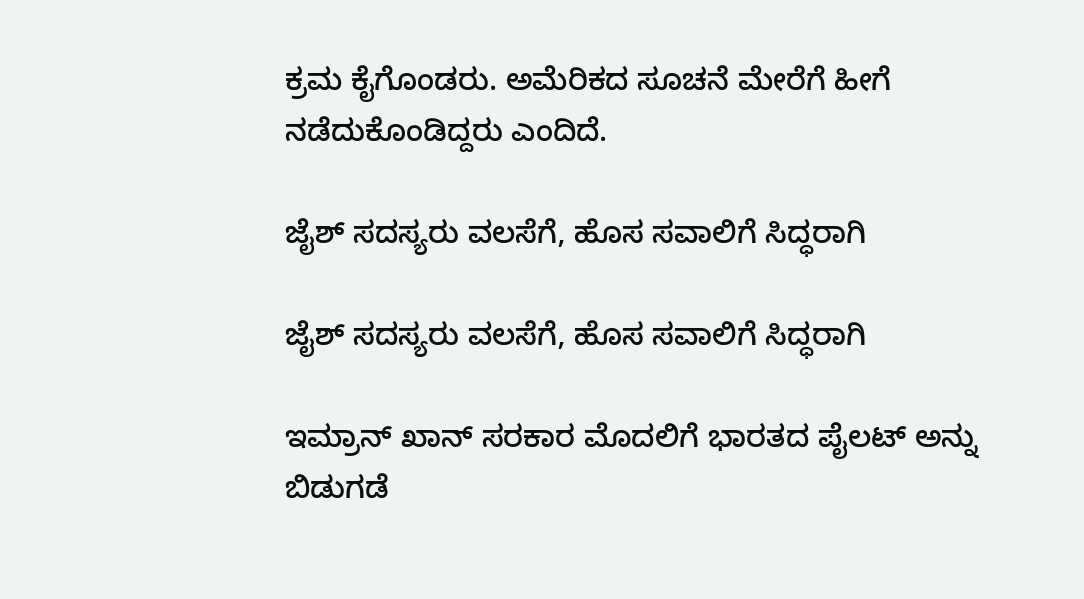ಕ್ರಮ ಕೈಗೊಂಡರು. ಅಮೆರಿಕದ ಸೂಚನೆ ಮೇರೆಗೆ ಹೀಗೆ ನಡೆದುಕೊಂಡಿದ್ದರು ಎಂದಿದೆ.

ಜೈಶ್ ಸದಸ್ಯರು ವಲಸೆಗೆ, ಹೊಸ ಸವಾಲಿಗೆ ಸಿದ್ಧರಾಗಿ

ಜೈಶ್ ಸದಸ್ಯರು ವಲಸೆಗೆ, ಹೊಸ ಸವಾಲಿಗೆ ಸಿದ್ಧರಾಗಿ

ಇಮ್ರಾನ್ ಖಾನ್ ಸರಕಾರ ಮೊದಲಿಗೆ ಭಾರತದ ಪೈಲಟ್ ಅನ್ನು ಬಿಡುಗಡೆ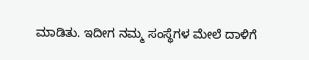ಮಾಡಿತು. ಇದೀಗ ನಮ್ಮ ಸಂಸ್ಥೆಗಳ ಮೇಲೆ ದಾಳಿಗೆ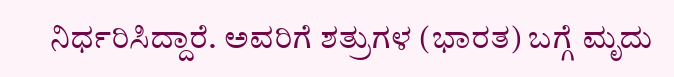ನಿರ್ಧರಿಸಿದ್ದಾರೆ. ಅವರಿಗೆ ಶತ್ರುಗಳ (ಭಾರತ) ಬಗ್ಗೆ ಮೃದು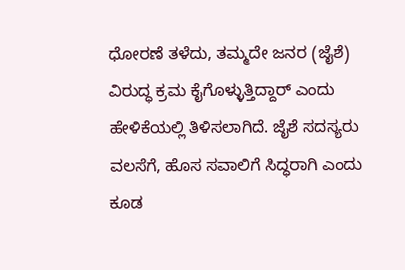ಧೋರಣೆ ತಳೆದು, ತಮ್ಮದೇ ಜನರ (ಜೈಶೆ) ವಿರುದ್ಧ ಕ್ರಮ ಕೈಗೊಳ್ಳುತ್ತಿದ್ದಾರ್ ಎಂದು ಹೇಳಿಕೆಯಲ್ಲಿ ತಿಳಿಸಲಾಗಿದೆ. ಜೈಶೆ ಸದಸ್ಯರು ವಲಸೆಗೆ, ಹೊಸ ಸವಾಲಿಗೆ ಸಿದ್ಧರಾಗಿ ಎಂದು ಕೂಡ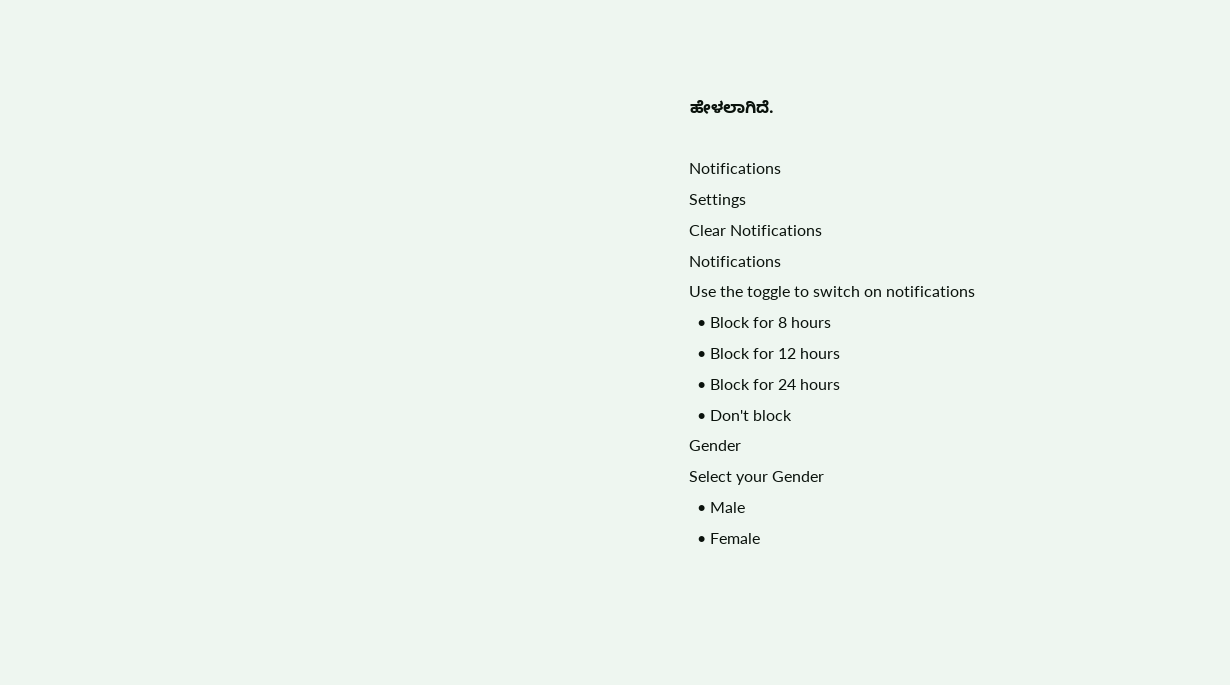ಹೇಳಲಾಗಿದೆ.

Notifications
Settings
Clear Notifications
Notifications
Use the toggle to switch on notifications
  • Block for 8 hours
  • Block for 12 hours
  • Block for 24 hours
  • Don't block
Gender
Select your Gender
  • Male
  • Female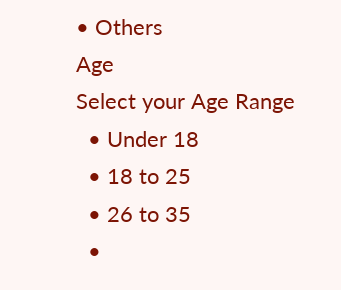• Others
Age
Select your Age Range
  • Under 18
  • 18 to 25
  • 26 to 35
  •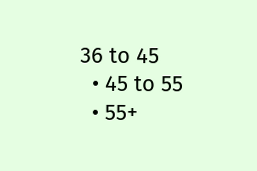36 to 45
  • 45 to 55
  • 55+